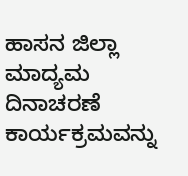ಹಾಸನ ಜಿಲ್ಲಾ ಮಾದ್ಯಮ ದಿನಾಚರಣೆ ಕಾರ್ಯಕ್ರಮವನ್ನು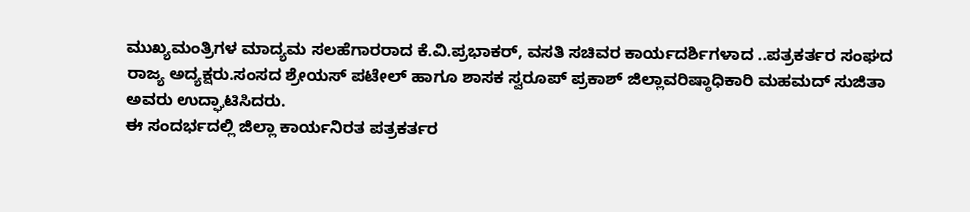ಮುಖ್ಯಮಂತ್ರಿಗಳ ಮಾದ್ಯಮ ಸಲಹೆಗಾರರಾದ ಕೆ.ವಿ.ಪ್ರಭಾಕರ್, ವಸತಿ ಸಚಿವರ ಕಾರ್ಯದರ್ಶಿಗಳಾದ ..ಪತ್ರಕರ್ತರ ಸಂಘದ ರಾಜ್ಯ ಅದ್ಯಕ್ಷರು.ಸಂಸದ ಶ್ರೇಯಸ್ ಪಟೇಲ್ ಹಾಗೂ ಶಾಸಕ ಸ್ವರೂಪ್ ಪ್ರಕಾಶ್ ಜಿಲ್ಲಾವರಿಷ್ಠಾಧಿಕಾರಿ ಮಹಮದ್ ಸುಜಿತಾ ಅವರು ಉದ್ಘಾಟಿಸಿದರು.
ಈ ಸಂದರ್ಭದಲ್ಲಿ ಜಿಲ್ಲಾ ಕಾರ್ಯನಿರತ ಪತ್ರಕರ್ತರ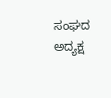ಸಂಘದ ಅದ್ಯಕ್ಷ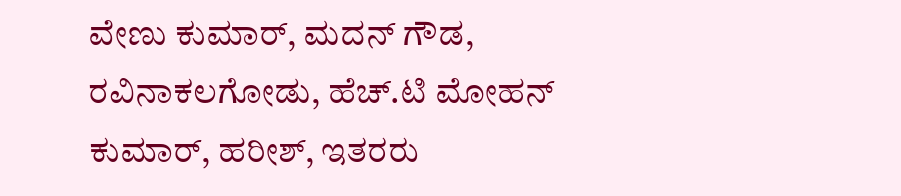ವೇಣು ಕುಮಾರ್, ಮದನ್ ಗೌಡ, ರವಿನಾಕಲಗೋಡು, ಹೆಚ್.ಟಿ ಮೋಹನ್ ಕುಮಾರ್, ಹರೀಶ್, ಇತರರು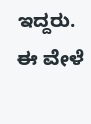ಇದ್ದರು.
ಈ ವೇಳೆ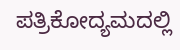ಪತ್ರಿಕೋದ್ಯಮದಲ್ಲಿ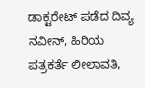ಡಾಕ್ಟರೇಟ್ ಪಡೆದ ದಿವ್ಯ ನವೀನ್, ಹಿರಿಯ ಪತ್ರಕರ್ತೆ ಲೀಲಾವತಿ,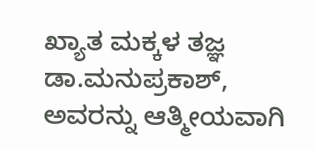ಖ್ಯಾತ ಮಕ್ಕಳ ತಜ್ಞ ಡಾ.ಮನುಪ್ರಕಾಶ್, ಅವರನ್ನು ಆತ್ಮೀಯವಾಗಿ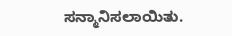ಸನ್ಮಾನಿಸಲಾಯಿತು.